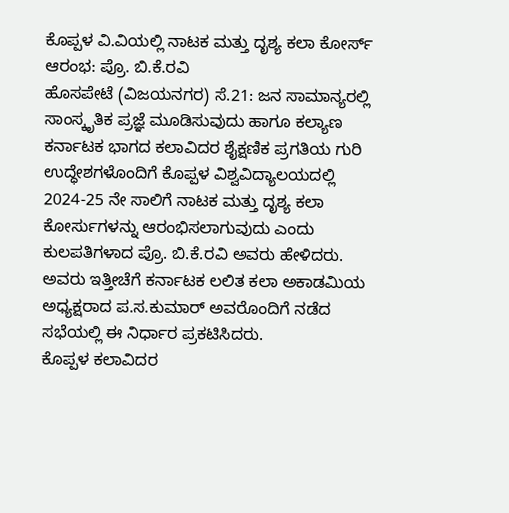ಕೊಪ್ಪಳ ವಿ.ವಿಯಲ್ಲಿ ನಾಟಕ ಮತ್ತು ದೃಶ್ಯ ಕಲಾ ಕೋರ್ಸ್ ಆರಂಭ: ಪ್ರೊ. ಬಿ.ಕೆ.ರವಿ
ಹೊಸಪೇಟೆ (ವಿಜಯನಗರ) ಸೆ.21: ಜನ ಸಾಮಾನ್ಯರಲ್ಲಿ ಸಾಂಸ್ಕೃತಿಕ ಪ್ರಜ್ಞೆ ಮೂಡಿಸುವುದು ಹಾಗೂ ಕಲ್ಯಾಣ ಕರ್ನಾಟಕ ಭಾಗದ ಕಲಾವಿದರ ಶೈಕ್ಷಣಿಕ ಪ್ರಗತಿಯ ಗುರಿ ಉದ್ಧೇಶಗಳೊಂದಿಗೆ ಕೊಪ್ಪಳ ವಿಶ್ವವಿದ್ಯಾಲಯದಲ್ಲಿ 2024-25 ನೇ ಸಾಲಿಗೆ ನಾಟಕ ಮತ್ತು ದೃಶ್ಯ ಕಲಾ ಕೋರ್ಸುಗಳನ್ನು ಆರಂಭಿಸಲಾಗುವುದು ಎಂದು ಕುಲಪತಿಗಳಾದ ಪ್ರೊ. ಬಿ.ಕೆ.ರವಿ ಅವರು ಹೇಳಿದರು.
ಅವರು ಇತ್ತೀಚೆಗೆ ಕರ್ನಾಟಕ ಲಲಿತ ಕಲಾ ಅಕಾಡಮಿಯ ಅಧ್ಯಕ್ಷರಾದ ಪ.ಸ.ಕುಮಾರ್ ಅವರೊಂದಿಗೆ ನಡೆದ ಸಭೆಯಲ್ಲಿ ಈ ನಿರ್ಧಾರ ಪ್ರಕಟಿಸಿದರು.
ಕೊಪ್ಪಳ ಕಲಾವಿದರ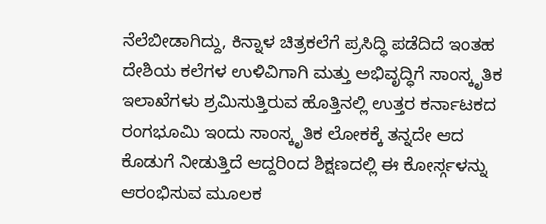ನೆಲೆಬೀಡಾಗಿದ್ದು, ಕಿನ್ನಾಳ ಚಿತ್ರಕಲೆಗೆ ಪ್ರಸಿದ್ಧಿ ಪಡೆದಿದೆ ಇಂತಹ ದೇಶಿಯ ಕಲೆಗಳ ಉಳಿವಿಗಾಗಿ ಮತ್ತು ಅಭಿವೃದ್ಧಿಗೆ ಸಾಂಸ್ಕೃತಿಕ ಇಲಾಖೆಗಳು ಶ್ರಮಿಸುತ್ತಿರುವ ಹೊತ್ತಿನಲ್ಲಿ ಉತ್ತರ ಕರ್ನಾಟಕದ ರಂಗಭೂಮಿ ಇಂದು ಸಾಂಸ್ಕೃತಿಕ ಲೋಕಕ್ಕೆ ತನ್ನದೇ ಆದ ಕೊಡುಗೆ ನೀಡುತ್ತಿದೆ ಆದ್ದರಿಂದ ಶಿಕ್ಷಣದಲ್ಲಿ ಈ ಕೋರ್ಸ್ಗಳನ್ನು ಆರಂಭಿಸುವ ಮೂಲಕ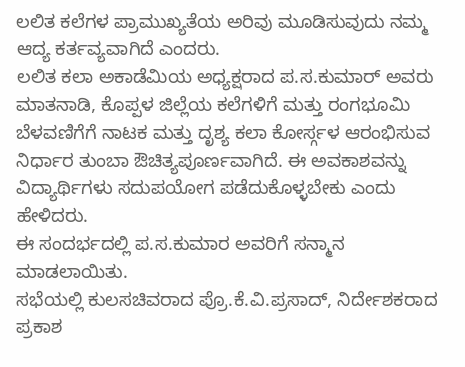ಲಲಿತ ಕಲೆಗಳ ಪ್ರಾಮುಖ್ಯತೆಯ ಅರಿವು ಮೂಡಿಸುವುದು ನಮ್ಮ ಆದ್ಯ ಕರ್ತವ್ಯವಾಗಿದೆ ಎಂದರು.
ಲಲಿತ ಕಲಾ ಅಕಾಡೆಮಿಯ ಅಧ್ಯಕ್ಷರಾದ ಪ.ಸ.ಕುಮಾರ್ ಅವರು ಮಾತನಾಡಿ, ಕೊಪ್ಪಳ ಜಿಲ್ಲೆಯ ಕಲೆಗಳಿಗೆ ಮತ್ತು ರಂಗಭೂಮಿ ಬೆಳವಣಿಗೆಗೆ ನಾಟಕ ಮತ್ತು ದೃಶ್ಯ ಕಲಾ ಕೋರ್ಸ್ಗಳ ಆರಂಭಿಸುವ ನಿರ್ಧಾರ ತುಂಬಾ ಔಚಿತ್ಯಪೂರ್ಣವಾಗಿದೆ. ಈ ಅವಕಾಶವನ್ನು ವಿದ್ಯಾರ್ಥಿಗಳು ಸದುಪಯೋಗ ಪಡೆದುಕೊಳ್ಳಬೇಕು ಎಂದು ಹೇಳಿದರು.
ಈ ಸಂದರ್ಭದಲ್ಲಿ ಪ.ಸ.ಕುಮಾರ ಅವರಿಗೆ ಸನ್ಮಾನ ಮಾಡಲಾಯಿತು.
ಸಭೆಯಲ್ಲಿ ಕುಲಸಚಿವರಾದ ಪ್ರೊ.ಕೆ.ವಿ.ಪ್ರಸಾದ್, ನಿರ್ದೇಶಕರಾದ ಪ್ರಕಾಶ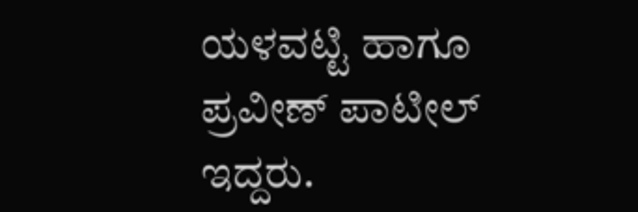ಯಳವಟ್ಟಿ ಹಾಗೂ ಪ್ರವೀಣ್ ಪಾಟೀಲ್ ಇದ್ದರು.